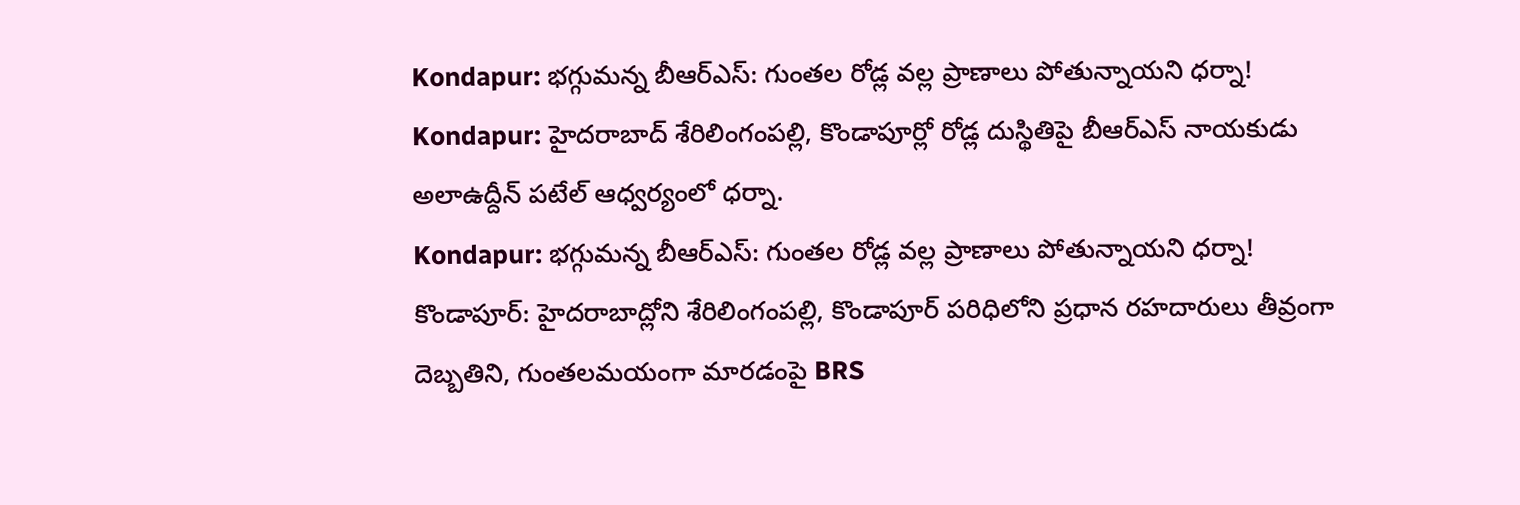Kondapur: భగ్గుమన్న బీఆర్ఎస్: గుంతల రోడ్ల వల్ల ప్రాణాలు పోతున్నాయని ధర్నా!
Kondapur: హైదరాబాద్ శేరిలింగంపల్లి, కొండాపూర్లో రోడ్ల దుస్థితిపై బీఆర్ఎస్ నాయకుడు అలాఉద్దీన్ పటేల్ ఆధ్వర్యంలో ధర్నా.
Kondapur: భగ్గుమన్న బీఆర్ఎస్: గుంతల రోడ్ల వల్ల ప్రాణాలు పోతున్నాయని ధర్నా!
కొండాపూర్: హైదరాబాద్లోని శేరిలింగంపల్లి, కొండాపూర్ పరిధిలోని ప్రధాన రహదారులు తీవ్రంగా దెబ్బతిని, గుంతలమయంగా మారడంపై BRS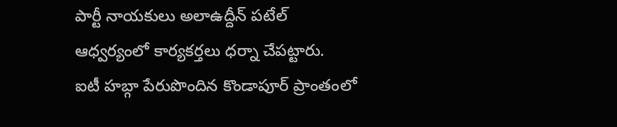పార్టీ నాయకులు అలాఉద్దీన్ పటేల్ ఆధ్వర్యంలో కార్యకర్తలు ధర్నా చేపట్టారు.
ఐటీ హబ్గా పేరుపొందిన కొండాపూర్ ప్రాంతంలో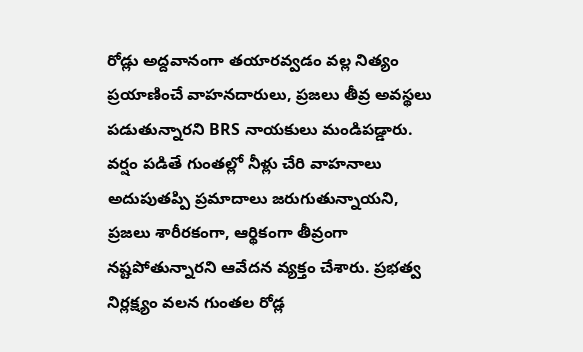రోడ్లు అద్దవానంగా తయారవ్వడం వల్ల నిత్యం ప్రయాణించే వాహనదారులు, ప్రజలు తీవ్ర అవస్థలు పడుతున్నారని BRS నాయకులు మండిపడ్డారు. వర్షం పడితే గుంతల్లో నీళ్లు చేరి వాహనాలు అదుపుతప్పి ప్రమాదాలు జరుగుతున్నాయని, ప్రజలు శారీరకంగా, ఆర్థికంగా తీవ్రంగా నష్టపోతున్నారని ఆవేదన వ్యక్తం చేశారు. ప్రభత్వ నిర్లక్ష్యం వలన గుంతల రోడ్ల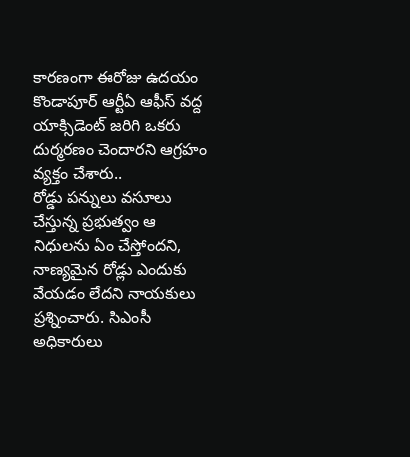కారణంగా ఈరోజు ఉదయం కొండాపూర్ ఆర్టీఏ ఆఫీస్ వద్ద యాక్సిడెంట్ జరిగి ఒకరు దుర్మరణం చెందారని ఆగ్రహం వ్యక్తం చేశారు..
రోడ్డు పన్నులు వసూలు చేస్తున్న ప్రభుత్వం ఆ నిధులను ఏం చేస్తోందని, నాణ్యమైన రోడ్లు ఎందుకు వేయడం లేదని నాయకులు ప్రశ్నించారు. సిఎంసీ అధికారులు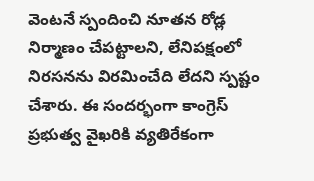వెంటనే స్పందించి నూతన రోడ్ల నిర్మాణం చేపట్టాలని, లేనిపక్షంలో నిరసనను విరమించేది లేదని స్పష్టం చేశారు. ఈ సందర్భంగా కాంగ్రెస్ ప్రభుత్వ వైఖరికి వ్యతిరేకంగా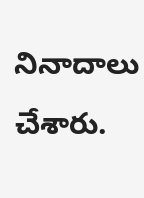నినాదాలు చేశారు.